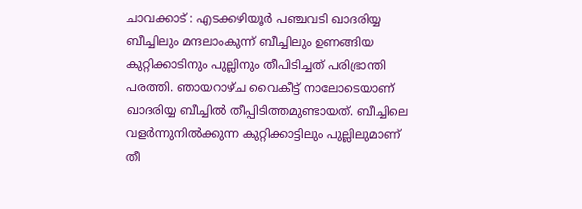ചാവക്കാട് : എടക്കഴിയൂർ പഞ്ചവടി ഖാദരിയ്യ ബീച്ചിലും മന്ദലാംകുന്ന് ബീച്ചിലും ഉണങ്ങിയ കുറ്റിക്കാടിനും പുല്ലിനും തീപിടിച്ചത് പരിഭ്രാന്തി പരത്തി. ഞായറാഴ്ച വൈകീട്ട് നാലോടെയാണ് ഖാദരിയ്യ ബീച്ചിൽ തീപ്പിടിത്തമുണ്ടായത്. ബീച്ചിലെ വളർന്നുനിൽക്കുന്ന കുറ്റിക്കാട്ടിലും പുല്ലിലുമാണ് തീ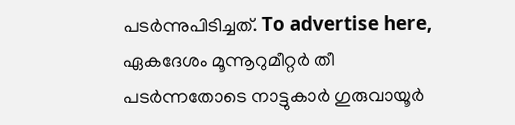പടർന്നുപിടിച്ചത്. To advertise here, ഏകദേശം മൂന്നൂറുമീറ്റർ തീ പടർന്നതോടെ നാട്ടുകാർ ഗുരുവായൂർ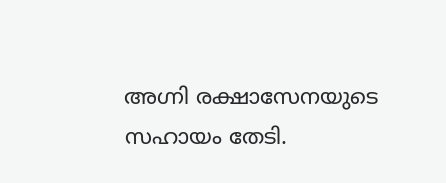അഗ്നി രക്ഷാസേനയുടെ സഹായം തേടി.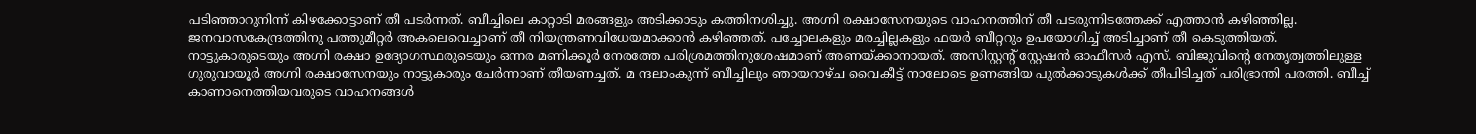പടിഞ്ഞാറുനിന്ന് കിഴക്കോട്ടാണ് തീ പടർന്നത്. ബീച്ചിലെ കാറ്റാടി മരങ്ങളും അടിക്കാടും കത്തിനശിച്ചു. അഗ്നി രക്ഷാസേനയുടെ വാഹനത്തിന് തീ പടരുന്നിടത്തേക്ക് എത്താൻ കഴിഞ്ഞില്ല. ജനവാസകേന്ദ്രത്തിനു പത്തുമീറ്റർ അകലെവെച്ചാണ് തീ നിയന്ത്രണവിധേയമാക്കാൻ കഴിഞ്ഞത്. പച്ചോലകളും മരച്ചില്ലകളും ഫയർ ബീറ്ററും ഉപയോഗിച്ച് അടിച്ചാണ് തീ കെടുത്തിയത്. നാട്ടുകാരുടെയും അഗ്നി രക്ഷാ ഉദ്യോഗസ്ഥരുടെയും ഒന്നര മണിക്കൂർ നേരത്തേ പരിശ്രമത്തിനുശേഷമാണ് അണയ്ക്കാനായത്. അസിസ്റ്റന്റ് സ്റ്റേഷൻ ഓഫീസർ എസ്. ബിജുവിന്റെ നേതൃത്വത്തിലുള്ള ഗുരുവായൂർ അഗ്നി രക്ഷാസേനയും നാട്ടുകാരും ചേർന്നാണ് തീയണച്ചത്. മ ന്ദലാംകുന്ന് ബീച്ചിലും ഞായറാഴ്ച വൈകീട്ട് നാലോടെ ഉണങ്ങിയ പുൽക്കാടുകൾക്ക് തീപിടിച്ചത് പരിഭ്രാന്തി പരത്തി. ബീച്ച് കാണാനെത്തിയവരുടെ വാഹനങ്ങൾ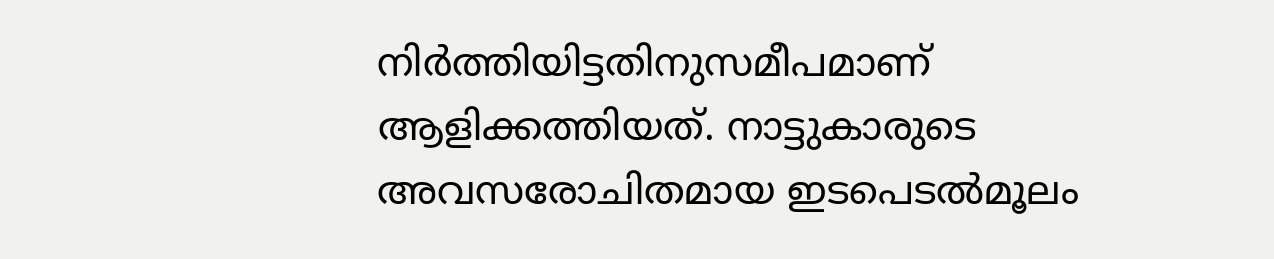നിർത്തിയിട്ടതിനുസമീപമാണ് ആളിക്കത്തിയത്. നാട്ടുകാരുടെ അവസരോചിതമായ ഇടപെടൽമൂലം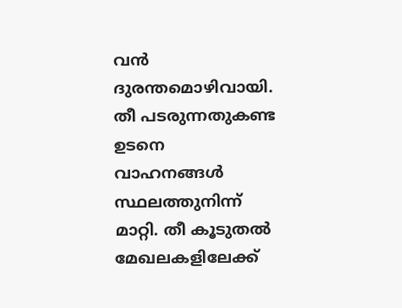വൻ ദുരന്തമൊഴിവായി. തീ പടരുന്നതുകണ്ട ഉടനെ വാഹനങ്ങൾ സ്ഥലത്തുനിന്ന് മാറ്റി. തീ കൂടുതൽ മേഖലകളിലേക്ക്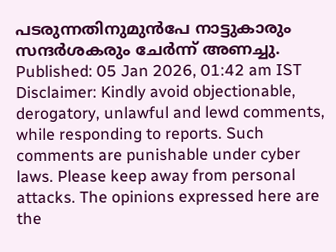പടരുന്നതിനുമുൻപേ നാട്ടുകാരും സന്ദർശകരും ചേർന്ന് അണച്ചു. Published: 05 Jan 2026, 01:42 am IST Disclaimer: Kindly avoid objectionable, derogatory, unlawful and lewd comments, while responding to reports. Such comments are punishable under cyber laws. Please keep away from personal attacks. The opinions expressed here are the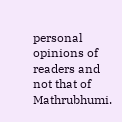personal opinions of readers and not that of Mathrubhumi.